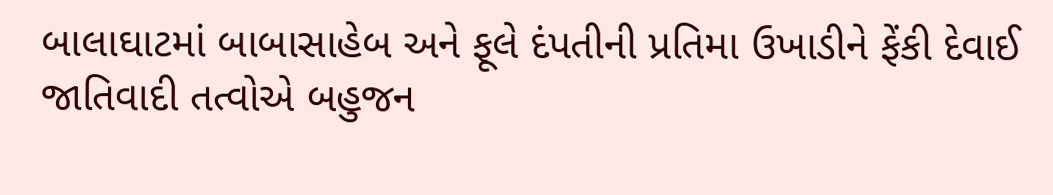બાલાઘાટમાં બાબાસાહેબ અને ફૂલે દંપતીની પ્રતિમા ઉખાડીને ફેંકી દેવાઈ
જાતિવાદી તત્વોએ બહુજન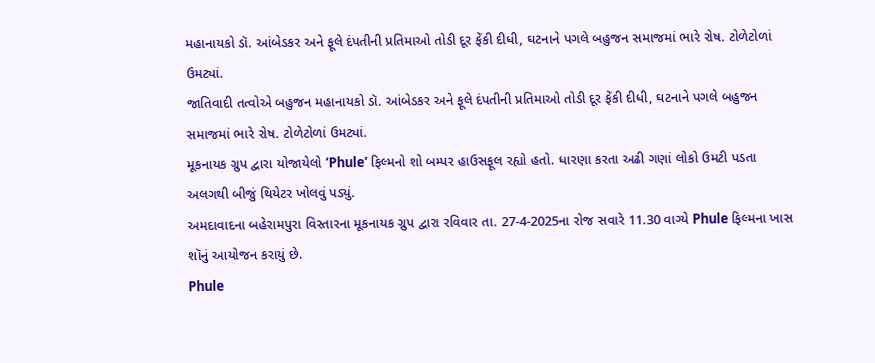મહાનાયકો ડૉ. આંબેડકર અને ફૂલે દંપતીની પ્રતિમાઓ તોડી દૂર ફેંકી દીધી, ઘટનાને પગલે બહુજન સમાજમાં ભારે રોષ. ટોળેટોળાં ઉમટ્યાં.
જાતિવાદી તત્વોએ બહુજન મહાનાયકો ડૉ. આંબેડકર અને ફૂલે દંપતીની પ્રતિમાઓ તોડી દૂર ફેંકી દીધી, ઘટનાને પગલે બહુજન સમાજમાં ભારે રોષ. ટોળેટોળાં ઉમટ્યાં.
મૂકનાયક ગ્રુપ દ્વારા યોજાયેલો ‘Phule’ ફિલ્મનો શો બમ્પર હાઉસફૂલ રહ્યો હતો. ધારણા કરતા અઢી ગણાં લોકો ઉમટી પડતા અલગથી બીજું થિયેટર ખોલવું પડ્યું.
અમદાવાદના બહેરામપુરા વિસ્તારના મૂકનાયક ગ્રુપ દ્વારા રવિવાર તા. 27-4-2025ના રોજ સવારે 11.30 વાગ્યે Phule ફિલ્મના ખાસ શૉનું આયોજન કરાયું છે.
Phule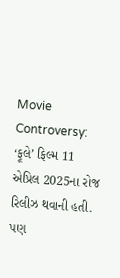Movie Controversy: ‘ફૂલે’ ફિલ્મ 11 એપ્રિલ 2025ના રોજ રિલીઝ થવાની હતી. પણ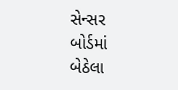સેન્સર બોર્ડમાં બેઠેલા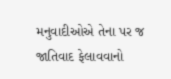મનુવાદીઓએ તેના પર જ જાતિવાદ ફેલાવવાનો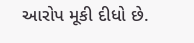આરોપ મૂકી દીધો છે.